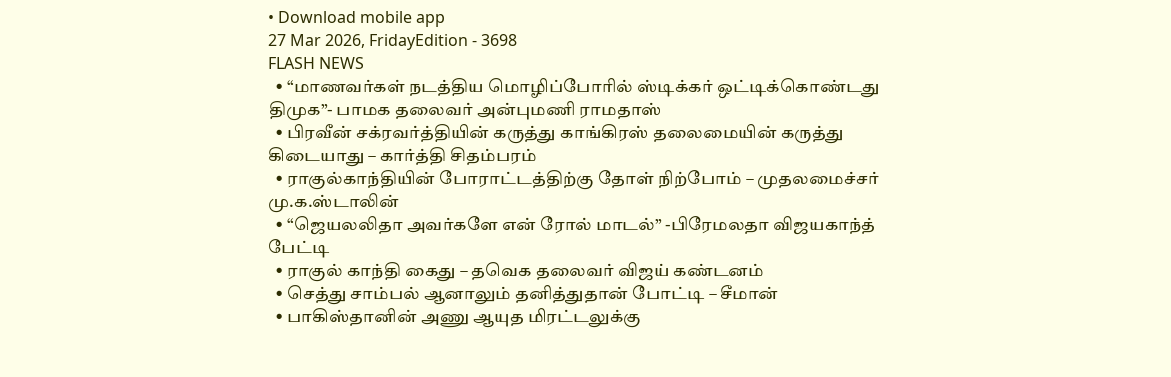• Download mobile app
27 Mar 2026, FridayEdition - 3698
FLASH NEWS
  • “மாணவர்கள் நடத்திய மொழிப்போரில் ஸ்டிக்கர் ஒட்டிக்கொண்டது திமுக”- பாமக தலைவர் அன்புமணி ராமதாஸ்
  • பிரவீன் சக்ரவர்த்தியின் கருத்து காங்கிரஸ் தலைமையின் கருத்து கிடையாது – கார்த்தி சிதம்பரம்
  • ராகுல்காந்தியின் போராட்டத்திற்கு தோள் நிற்போம் – முதலமைச்சர் மு.க.ஸ்டாலின்
  • “ஜெயலலிதா அவர்களே என் ரோல் மாடல்” -பிரேமலதா விஜயகாந்த் பேட்டி
  • ராகுல் காந்தி கைது – தவெக தலைவர் விஜய் கண்டனம்
  • செத்து சாம்பல் ஆனாலும் தனித்துதான் போட்டி – சீமான்
  • பாகிஸ்தானின் அணு ஆயுத மிரட்டலுக்கு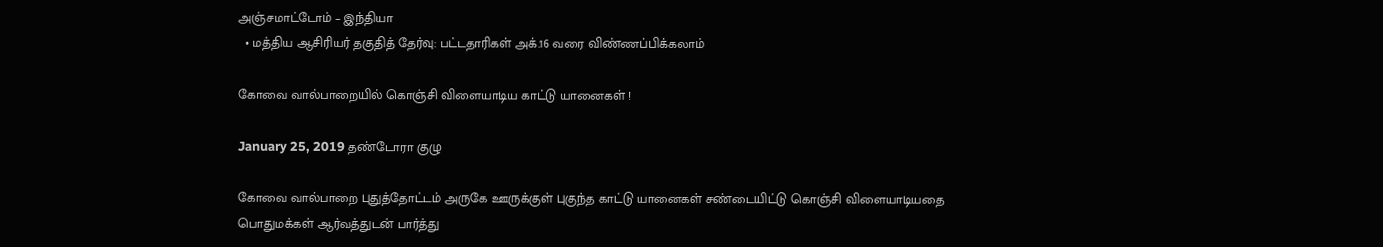அஞ்சமாட்டோம் – இந்தியா
  • மத்திய ஆசிரியர் தகுதித் தேர்வு: பட்டதாரிகள் அக்.16 வரை விண்ணப்பிக்கலாம்

கோவை வால்பாறையில் கொஞ்சி விளையாடிய காட்டு யானைகள் !

January 25, 2019 தண்டோரா குழு

கோவை வால்பாறை புதுத்தோட்டம் அருகே ஊருக்குள் புகுந்த காட்டு யானைகள் சண்டையிட்டு கொஞ்சி விளையாடியதை பொதுமக்கள் ஆர்வத்துடன் பார்த்து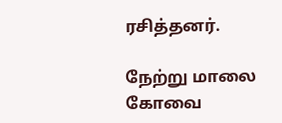ரசித்தனர்.

நேற்று மாலை கோவை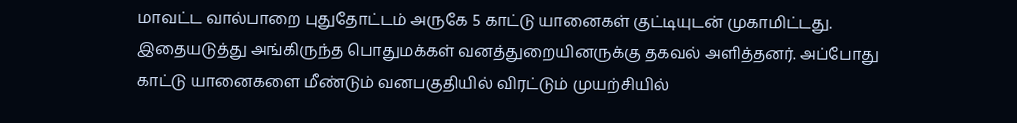மாவட்ட வால்பாறை புதுதோட்டம் அருகே 5 காட்டு யானைகள் குட்டியுடன் முகாமிட்டது. இதையடுத்து அங்கிருந்த பொதுமக்கள் வனத்துறையினருக்கு தகவல் அளித்தனர். அப்போது காட்டு யானைகளை மீண்டும் வனபகுதியில் விரட்டும் முயற்சியில்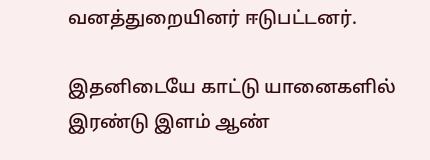வனத்துறையினர் ஈடுபட்டனர்.

இதனிடையே காட்டு யானைகளில் இரண்டு இளம் ஆண்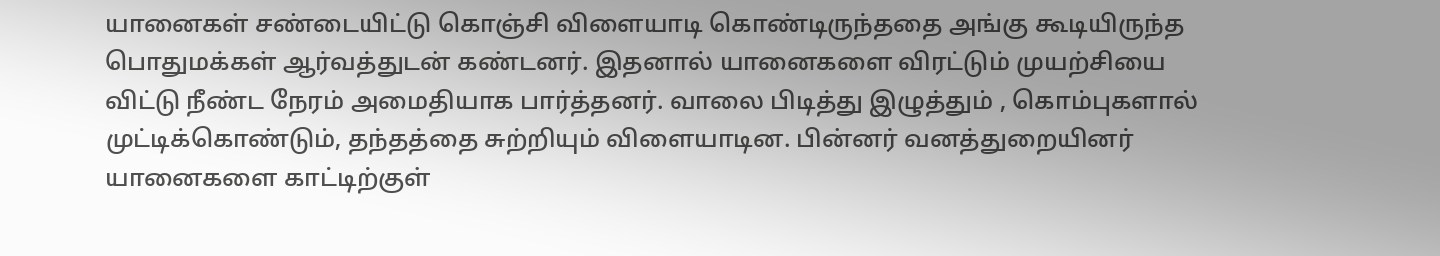யானைகள் சண்டையிட்டு கொஞ்சி விளையாடி கொண்டிருந்ததை அங்கு கூடியிருந்த பொதுமக்கள் ஆர்வத்துடன் கண்டனர். இதனால் யானைகளை விரட்டும் முயற்சியை விட்டு நீண்ட நேரம் அமைதியாக பார்த்தனர். வாலை பிடித்து இழுத்தும் , கொம்புகளால் முட்டிக்கொண்டும், தந்தத்தை சுற்றியும் விளையாடின. பின்னர் வனத்துறையினர் யானைகளை காட்டிற்குள்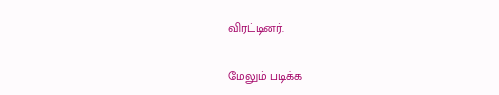விரட்டினர்.

மேலும் படிக்க